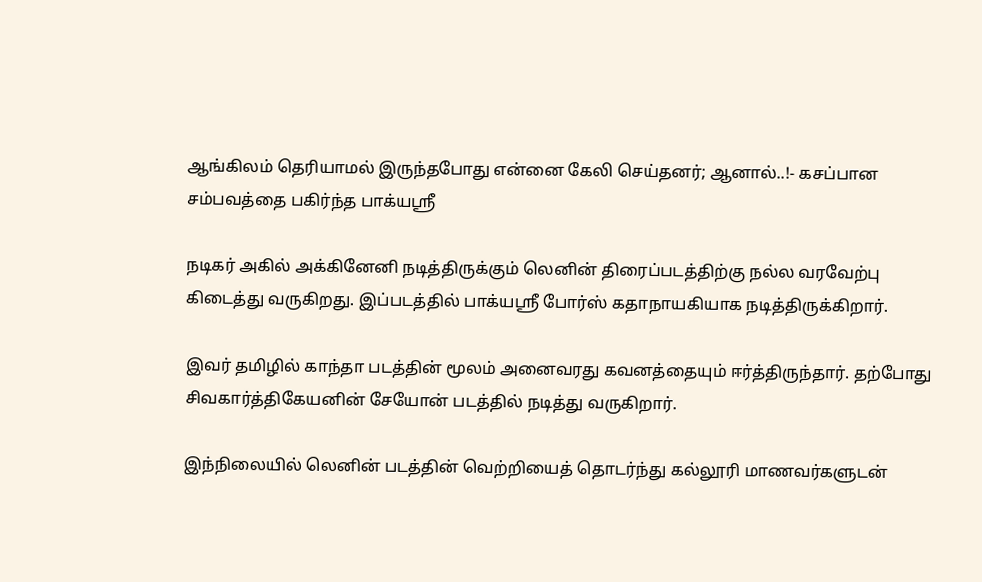ஆங்கிலம் தெரியாமல் இருந்தபோது என்னை கேலி செய்தனர்; ஆனால்..!- கசப்பான சம்பவத்தை பகிர்ந்த பாக்யஸ்ரீ

நடிகர் அகில் அக்கினேனி நடித்திருக்கும் லெனின் திரைப்படத்திற்கு நல்ல வரவேற்பு கிடைத்து வருகிறது. இப்படத்தில் பாக்யஸ்ரீ போர்ஸ் கதாநாயகியாக நடித்திருக்கிறார்.

இவர் தமிழில் காந்தா படத்தின் மூலம் அனைவரது கவனத்தையும் ஈர்த்திருந்தார். தற்போது சிவகார்த்திகேயனின் சேயோன் படத்தில் நடித்து வருகிறார்.

இந்நிலையில் லெனின் படத்தின் வெற்றியைத் தொடர்ந்து கல்லூரி மாணவர்களுடன்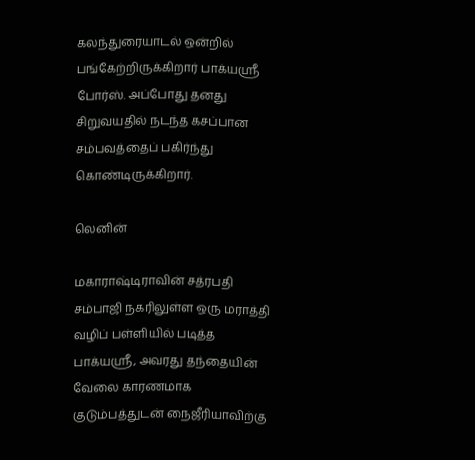கலந்துரையாடல் ஒன்றில் பங்கேற்றிருக்கிறார் பாக்யஸ்ரீ போர்ஸ். அப்போது தனது சிறுவயதில் நடந்த கசப்பான சம்பவத்தைப் பகிர்ந்து கொண்டிருக்கிறார்.

லெனின்

மகாராஷ்டிராவின் சத்ரபதி சம்பாஜி நகரிலுள்ள ஒரு மராத்தி வழிப் பள்ளியில் படித்த பாக்யஸ்ரீ, அவரது தந்தையின் வேலை காரணமாக குடும்பத்துடன் நைஜீரியாவிற்கு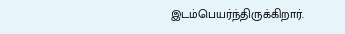இடம்பெயர்ந்திருக்கிறார்.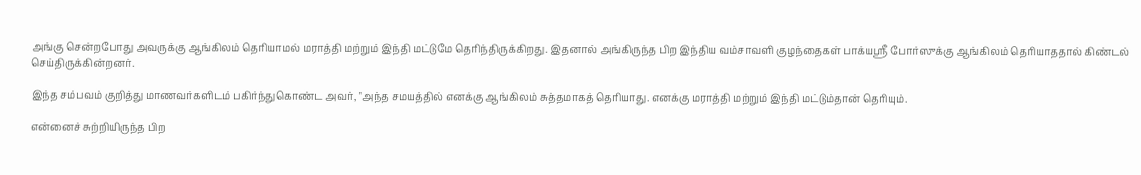அங்கு சென்றபோது அவருக்கு ஆங்கிலம் தெரியாமல் மராத்தி மற்றும் இந்தி மட்டுமே தெரிந்திருக்கிறது. இதனால் அங்கிருந்த பிற இந்திய வம்சாவளி குழந்தைகள் பாக்யஸ்ரீ போர்ஸுக்கு ஆங்கிலம் தெரியாததால் கிண்டல் செய்திருக்கின்றனர்.

இந்த சம்பவம் குறித்து மாணவர்களிடம் பகிர்ந்துகொண்ட அவர், "அந்த சமயத்தில் எனக்கு ஆங்கிலம் சுத்தமாகத் தெரியாது. எனக்கு மராத்தி மற்றும் இந்தி மட்டும்தான் தெரியும்.

என்னைச் சுற்றியிருந்த பிற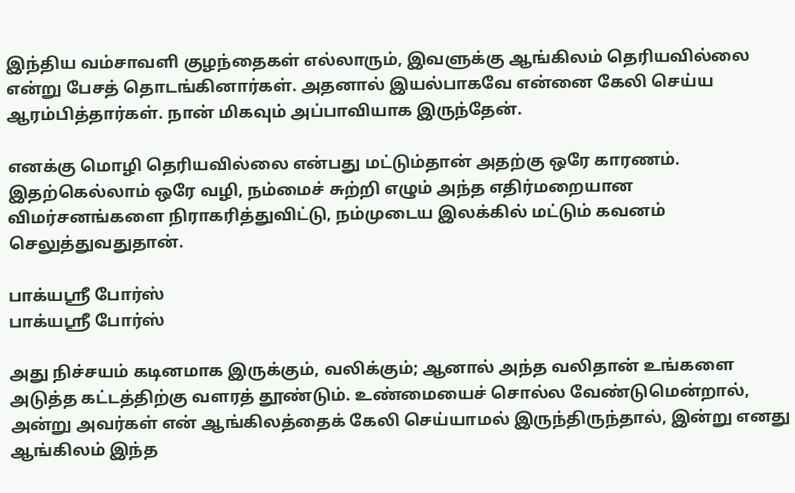இந்திய வம்சாவளி குழந்தைகள் எல்லாரும், இவளுக்கு ஆங்கிலம் தெரியவில்லை என்று பேசத் தொடங்கினார்கள். அதனால் இயல்பாகவே என்னை கேலி செய்ய ஆரம்பித்தார்கள். நான் மிகவும் அப்பாவியாக இருந்தேன்.

எனக்கு மொழி தெரியவில்லை என்பது மட்டும்தான் அதற்கு ஒரே காரணம். இதற்கெல்லாம் ஒரே வழி, நம்மைச் சுற்றி எழும் அந்த எதிர்மறையான விமர்சனங்களை நிராகரித்துவிட்டு, நம்முடைய இலக்கில் மட்டும் கவனம் செலுத்துவதுதான்.

பாக்யஸ்ரீ போர்ஸ்
பாக்யஸ்ரீ போர்ஸ்

அது நிச்சயம் கடினமாக இருக்கும், வலிக்கும்; ஆனால் அந்த வலிதான் உங்களை அடுத்த கட்டத்திற்கு வளரத் தூண்டும். உண்மையைச் சொல்ல வேண்டுமென்றால், அன்று அவர்கள் என் ஆங்கிலத்தைக் கேலி செய்யாமல் இருந்திருந்தால், இன்று எனது ஆங்கிலம் இந்த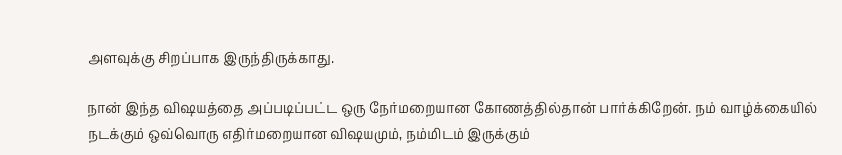அளவுக்கு சிறப்பாக இருந்திருக்காது.

நான் இந்த விஷயத்தை அப்படிப்பட்ட ஒரு நேர்மறையான கோணத்தில்தான் பார்க்கிறேன். நம் வாழ்க்கையில் நடக்கும் ஒவ்வொரு எதிர்மறையான விஷயமும், நம்மிடம் இருக்கும்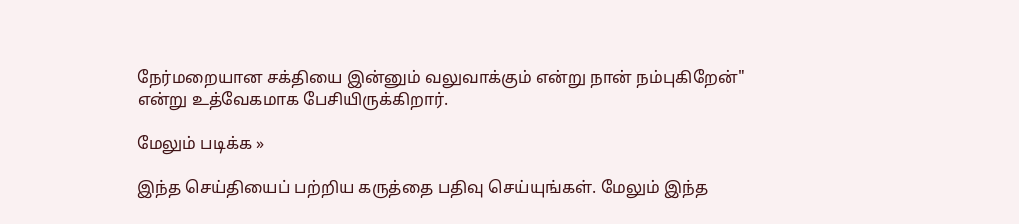நேர்மறையான சக்தியை இன்னும் வலுவாக்கும் என்று நான் நம்புகிறேன்" என்று உத்வேகமாக பேசியிருக்கிறார்.

மேலும் படிக்க »

இந்த செய்தியைப் பற்றிய கருத்தை பதிவு செய்யுங்கள். மேலும் இந்த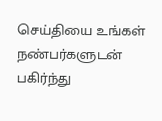செய்தியை உங்கள் நண்பர்களுடன் பகிர்ந்து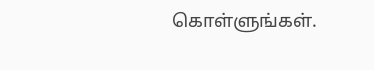கொள்ளுங்கள்.